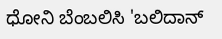ಧೋನಿ ಬೆಂಬಲಿಸಿ 'ಬಲಿದಾನ್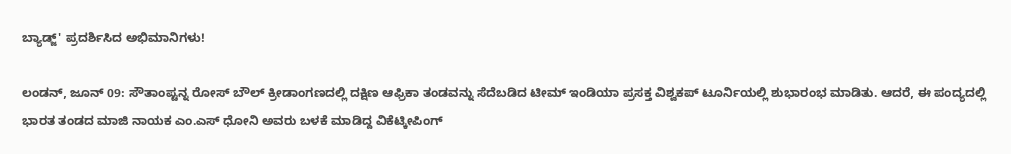ಬ್ಯಾಡ್ಜ್' ಪ್ರದರ್ಶಿಸಿದ ಅಭಿಮಾನಿಗಳು!

ಲಂಡನ್, ಜೂನ್ 09: ಸೌತಾಂಪ್ಟನ್ನ ರೋಸ್ ಬೌಲ್ ಕ್ರೀಡಾಂಗಣದಲ್ಲಿ ದಕ್ಷಿಣ ಆಫ್ರಿಕಾ ತಂಡವನ್ನು ಸೆದೆಬಡಿದ ಟೀಮ್ ಇಂಡಿಯಾ ಪ್ರಸಕ್ತ ವಿಶ್ವಕಪ್ ಟೂರ್ನಿಯಲ್ಲಿ ಶುಭಾರಂಭ ಮಾಡಿತು. ಆದರೆ, ಈ ಪಂದ್ಯದಲ್ಲಿ ಭಾರತ ತಂಡದ ಮಾಜಿ ನಾಯಕ ಎಂ.ಎಸ್ ಧೋನಿ ಅವರು ಬಳಕೆ ಮಾಡಿದ್ದ ವಿಕೆಟ್ಕೀಪಿಂಗ್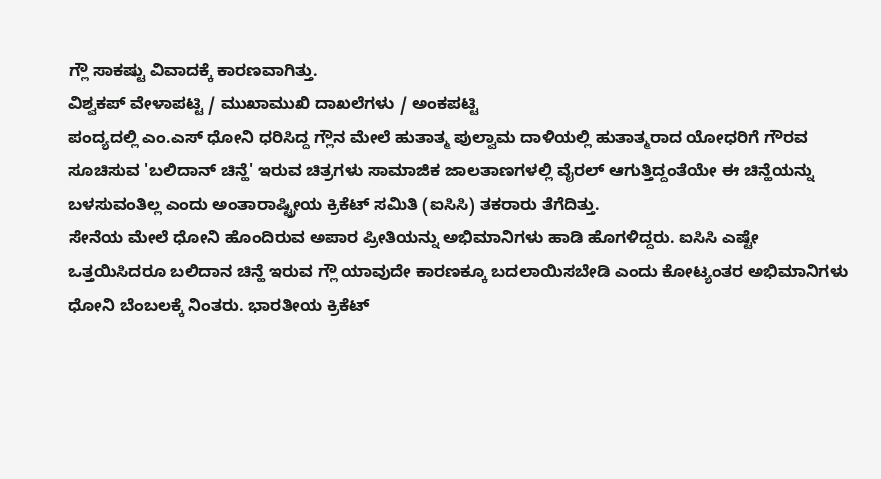ಗ್ಲೌ ಸಾಕಷ್ಟು ವಿವಾದಕ್ಕೆ ಕಾರಣವಾಗಿತ್ತು.
ವಿಶ್ವಕಪ್ ವೇಳಾಪಟ್ಟಿ / ಮುಖಾಮುಖಿ ದಾಖಲೆಗಳು / ಅಂಕಪಟ್ಟಿ
ಪಂದ್ಯದಲ್ಲಿ ಎಂ.ಎಸ್ ಧೋನಿ ಧರಿಸಿದ್ದ ಗ್ಲೌನ ಮೇಲೆ ಹುತಾತ್ಮ ಪುಲ್ವಾಮ ದಾಳಿಯಲ್ಲಿ ಹುತಾತ್ಮರಾದ ಯೋಧರಿಗೆ ಗೌರವ ಸೂಚಿಸುವ 'ಬಲಿದಾನ್ ಚಿನ್ಹೆ' ಇರುವ ಚಿತ್ರಗಳು ಸಾಮಾಜಿಕ ಜಾಲತಾಣಗಳಲ್ಲಿ ವೈರಲ್ ಆಗುತ್ತಿದ್ದಂತೆಯೇ ಈ ಚಿನ್ಹೆಯನ್ನು ಬಳಸುವಂತಿಲ್ಲ ಎಂದು ಅಂತಾರಾಷ್ಟ್ರೀಯ ಕ್ರಿಕೆಟ್ ಸಮಿತಿ (ಐಸಿಸಿ) ತಕರಾರು ತೆಗೆದಿತ್ತು.
ಸೇನೆಯ ಮೇಲೆ ಧೋನಿ ಹೊಂದಿರುವ ಅಪಾರ ಪ್ರೀತಿಯನ್ನು ಅಭಿಮಾನಿಗಳು ಹಾಡಿ ಹೊಗಳಿದ್ದರು. ಐಸಿಸಿ ಎಷ್ಟೇ ಒತ್ತಯಿಸಿದರೂ ಬಲಿದಾನ ಚಿನ್ಹೆ ಇರುವ ಗ್ಲೌ ಯಾವುದೇ ಕಾರಣಕ್ಕೂ ಬದಲಾಯಿಸಬೇಡಿ ಎಂದು ಕೋಟ್ಯಂತರ ಅಭಿಮಾನಿಗಳು ಧೋನಿ ಬೆಂಬಲಕ್ಕೆ ನಿಂತರು. ಭಾರತೀಯ ಕ್ರಿಕೆಟ್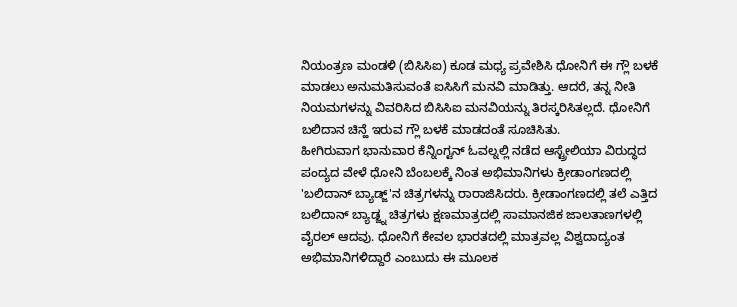ನಿಯಂತ್ರಣ ಮಂಡಳಿ (ಬಿಸಿಸಿಐ) ಕೂಡ ಮಧ್ಯ ಪ್ರವೇಶಿಸಿ ಧೋನಿಗೆ ಈ ಗ್ಲೌ ಬಳಕೆ ಮಾಡಲು ಅನುಮತಿಸುವಂತೆ ಐಸಿಸಿಗೆ ಮನವಿ ಮಾಡಿತ್ತು. ಆದರೆ, ತನ್ನ ನೀತಿ ನಿಯಮಗಳನ್ನು ವಿವರಿಸಿದ ಬಿಸಿಸಿಐ ಮನವಿಯನ್ನು ತಿರಸ್ಕರಿಸಿತಲ್ಲದೆ. ಧೋನಿಗೆ ಬಲಿದಾನ ಚಿನ್ಹೆ ಇರುವ ಗ್ಲೌ ಬಳಕೆ ಮಾಡದಂತೆ ಸೂಚಿಸಿತು.
ಹೀಗಿರುವಾಗ ಭಾನುವಾರ ಕೆನ್ನಿಂಗ್ಟನ್ ಓವಲ್ನಲ್ಲಿ ನಡೆದ ಆಸ್ಟ್ರೇಲಿಯಾ ವಿರುದ್ಧದ ಪಂದ್ಯದ ವೇಳೆ ಧೋನಿ ಬೆಂಬಲಕ್ಕೆ ನಿಂತ ಅಭಿಮಾನಿಗಳು ಕ್ರೀಡಾಂಗಣದಲ್ಲಿ 'ಬಲಿದಾನ್ ಬ್ಯಾಡ್ಜ್'ನ ಚಿತ್ರಗಳನ್ನು ರಾರಾಜಿಸಿದರು. ಕ್ರೀಡಾಂಗಣದಲ್ಲಿ ತಲೆ ಎತ್ತಿದ ಬಲಿದಾನ್ ಬ್ಯಾಡ್ಜ್ನ ಚಿತ್ರಗಳು ಕ್ಷಣಮಾತ್ರದಲ್ಲಿ ಸಾಮಾನಜಿಕ ಜಾಲತಾಣಗಳಲ್ಲಿ ವೈರಲ್ ಆದವು. ಧೋನಿಗೆ ಕೇವಲ ಭಾರತದಲ್ಲಿ ಮಾತ್ರವಲ್ಲ ವಿಶ್ವದಾದ್ಯಂತ ಅಭಿಮಾನಿಗಳಿದ್ದಾರೆ ಎಂಬುದು ಈ ಮೂಲಕ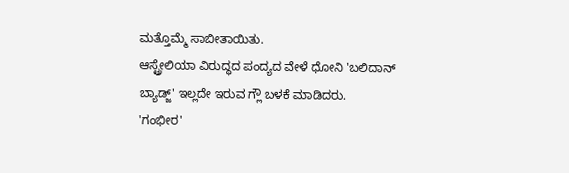ಮತ್ತೊಮ್ಮೆ ಸಾಬೀತಾಯಿತು.
ಆಸ್ಟ್ರೇಲಿಯಾ ವಿರುದ್ಧದ ಪಂದ್ಯದ ವೇಳೆ ಧೋನಿ 'ಬಲಿದಾನ್ ಬ್ಯಾಡ್ಜ್' ಇಲ್ಲದೇ ಇರುವ ಗ್ಲೌ ಬಳಕೆ ಮಾಡಿದರು.
'ಗಂಭೀರ'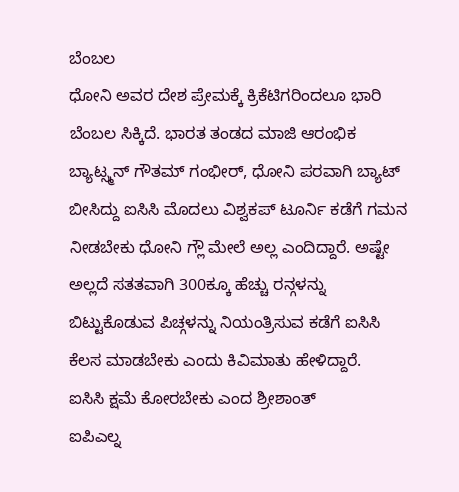ಬೆಂಬಲ
ಧೋನಿ ಅವರ ದೇಶ ಪ್ರೇಮಕ್ಕೆ ಕ್ರಿಕೆಟಿಗರಿಂದಲೂ ಭಾರಿ ಬೆಂಬಲ ಸಿಕ್ಕಿದೆ. ಭಾರತ ತಂಡದ ಮಾಜಿ ಆರಂಭಿಕ ಬ್ಯಾಟ್ಸ್ಮನ್ ಗೌತಮ್ ಗಂಭೀರ್, ಧೋನಿ ಪರವಾಗಿ ಬ್ಯಾಟ್ ಬೀಸಿದ್ದು ಐಸಿಸಿ ಮೊದಲು ವಿಶ್ವಕಪ್ ಟೂರ್ನಿ ಕಡೆಗೆ ಗಮನ ನೀಡಬೇಕು ಧೋನಿ ಗ್ಲೌ ಮೇಲೆ ಅಲ್ಲ ಎಂದಿದ್ದಾರೆ. ಅಷ್ಟೇ ಅಲ್ಲದೆ ಸತತವಾಗಿ 300ಕ್ಕೂ ಹೆಚ್ಚು ರನ್ಗಳನ್ನು ಬಿಟ್ಟುಕೊಡುವ ಪಿಚ್ಗಳನ್ನು ನಿಯಂತ್ರಿಸುವ ಕಡೆಗೆ ಐಸಿಸಿ ಕೆಲಸ ಮಾಡಬೇಕು ಎಂದು ಕಿವಿಮಾತು ಹೇಳಿದ್ದಾರೆ.
ಐಸಿಸಿ ಕ್ಷಮೆ ಕೋರಬೇಕು ಎಂದ ಶ್ರೀಶಾಂತ್
ಐಪಿಎಲ್ನ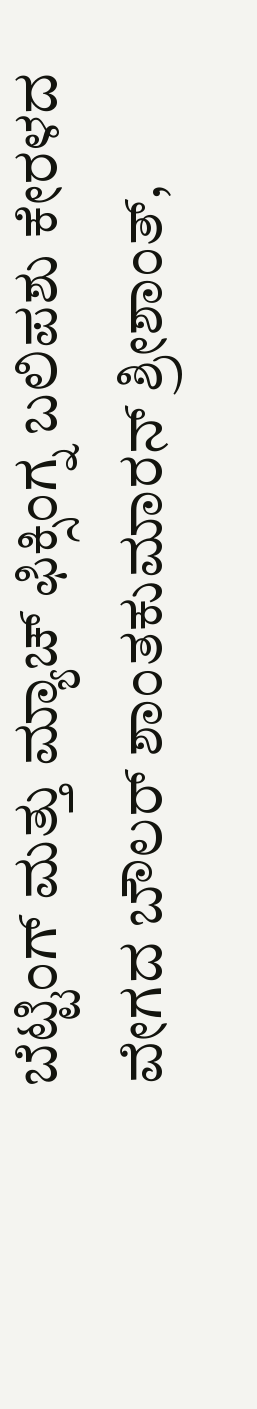ಬೆಟ್ಟಿಂಗ್ ಮತ್ತು ಮ್ಯಾಚ್ ಫಿಕ್ಸಿಂಗ್ನ ಬಲಿಪಶು ಕೇರಳದ ವೇಗದ ಬೌಲರ್ ಶಾಂತಕುಮಾರನ್ ಶ್ರೀಶಾಂತ್,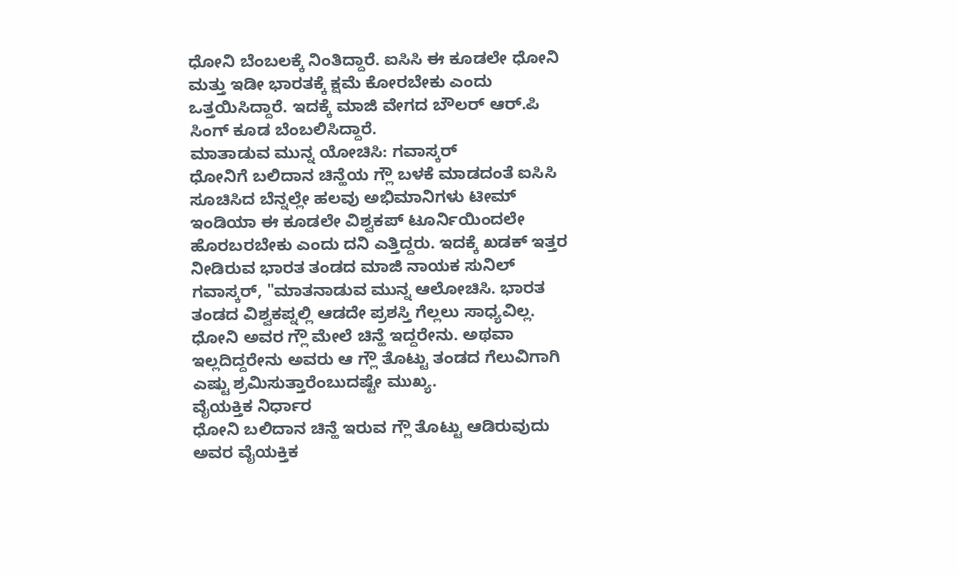ಧೋನಿ ಬೆಂಬಲಕ್ಕೆ ನಿಂತಿದ್ದಾರೆ. ಐಸಿಸಿ ಈ ಕೂಡಲೇ ಧೋನಿ ಮತ್ತು ಇಡೀ ಭಾರತಕ್ಕೆ ಕ್ಷಮೆ ಕೋರಬೇಕು ಎಂದು ಒತ್ತಯಿಸಿದ್ದಾರೆ. ಇದಕ್ಕೆ ಮಾಜಿ ವೇಗದ ಬೌಲರ್ ಆರ್.ಪಿ ಸಿಂಗ್ ಕೂಡ ಬೆಂಬಲಿಸಿದ್ದಾರೆ.
ಮಾತಾಡುವ ಮುನ್ನ ಯೋಚಿಸಿ: ಗವಾಸ್ಕರ್
ಧೋನಿಗೆ ಬಲಿದಾನ ಚಿನ್ಹೆಯ ಗ್ಲೌ ಬಳಕೆ ಮಾಡದಂತೆ ಐಸಿಸಿ ಸೂಚಿಸಿದ ಬೆನ್ನಲ್ಲೇ ಹಲವು ಅಭಿಮಾನಿಗಳು ಟೀಮ್ ಇಂಡಿಯಾ ಈ ಕೂಡಲೇ ವಿಶ್ವಕಪ್ ಟೂರ್ನಿಯಿಂದಲೇ ಹೊರಬರಬೇಕು ಎಂದು ದನಿ ಎತ್ತಿದ್ದರು. ಇದಕ್ಕೆ ಖಡಕ್ ಇತ್ತರ ನೀಡಿರುವ ಭಾರತ ತಂಡದ ಮಾಜಿ ನಾಯಕ ಸುನಿಲ್ ಗವಾಸ್ಕರ್, "ಮಾತನಾಡುವ ಮುನ್ನ ಆಲೋಚಿಸಿ. ಭಾರತ ತಂಡದ ವಿಶ್ವಕಪ್ನಲ್ಲಿ ಆಡದೇ ಪ್ರಶಸ್ತಿ ಗೆಲ್ಲಲು ಸಾಧ್ಯವಿಲ್ಲ. ಧೋನಿ ಅವರ ಗ್ಲೌ ಮೇಲೆ ಚಿನ್ಹೆ ಇದ್ದರೇನು. ಅಥವಾ ಇಲ್ಲದಿದ್ದರೇನು ಅವರು ಆ ಗ್ಲೌ ತೊಟ್ಟು ತಂಡದ ಗೆಲುವಿಗಾಗಿ ಎಷ್ಟು ಶ್ರಮಿಸುತ್ತಾರೆಂಬುದಷ್ಟೇ ಮುಖ್ಯ.
ವೈಯಕ್ತಿಕ ನಿರ್ಧಾರ
ಧೋನಿ ಬಲಿದಾನ ಚಿನ್ಹೆ ಇರುವ ಗ್ಲೌ ತೊಟ್ಟು ಆಡಿರುವುದು ಅವರ ವೈಯಕ್ತಿಕ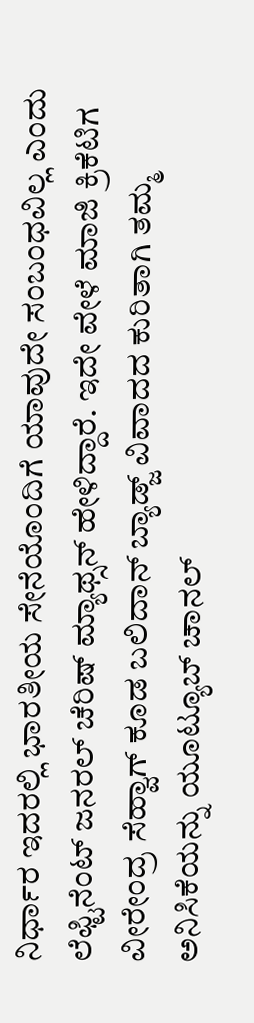ನಿರ್ಧಾರ ಇದರಲ್ಲಿ ಭಾರತೀಯ ಸೇನೆಯೊಂದಿಗೆ ಯಾವುದೇ ಸಂಬಂಧವಿಲ್ಲ ಎಂದು ಲೆಫ್ಟಿನೆಂಟ್ ಜನರಲ್ ಚೆರಿಷ್ ಮ್ಯಾಥ್ಸನ್ ಹೇಳಿದ್ದಾರೆ. ಇದೇ ವೇಳೆ ಮಾಜಿ ಕ್ರಿಕೆಟಿಗ ವೀರೇಂದ್ರ ಸೆಹ್ವಾಗ್ ಕೂಡ ಬಲಿದಾನ್ ಬ್ಯಾಡ್ಜ್ ವಿವಾದದ ಕುರಿತಾಗಿ ತಮ್ಮ ಅನಿಸಿಕೆಯನ್ನು ಯೂಟ್ಯೂಬ್ ಚಾನಲ್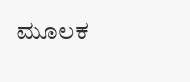ಮೂಲಕ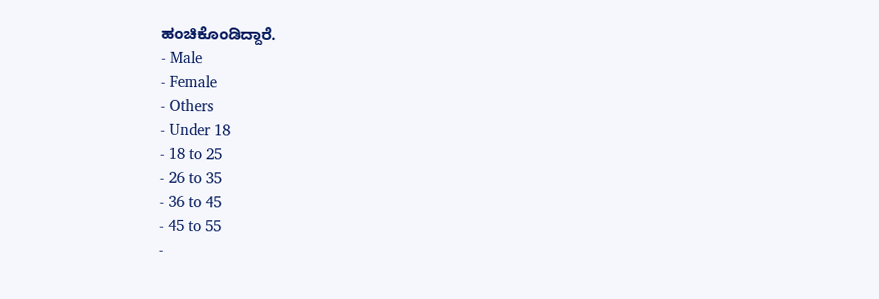ಹಂಚಿಕೊಂಡಿದ್ದಾರೆ.
- Male
- Female
- Others
- Under 18
- 18 to 25
- 26 to 35
- 36 to 45
- 45 to 55
-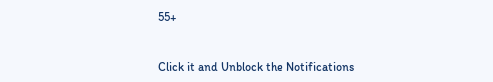55+


Click it and Unblock the Notifications